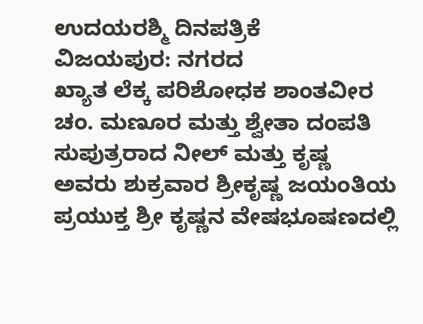ಉದಯರಶ್ಮಿ ದಿನಪತ್ರಿಕೆ
ವಿಜಯಪುರ: ನಗರದ
ಖ್ಯಾತ ಲೆಕ್ಕ ಪರಿಶೋಧಕ ಶಾಂತವೀರ ಚಂ. ಮಣೂರ ಮತ್ತು ಶ್ವೇತಾ ದಂಪತಿ ಸುಪುತ್ರರಾದ ನೀಲ್ ಮತ್ತು ಕೃಷ್ಣ ಅವರು ಶುಕ್ರವಾರ ಶ್ರೀಕೃಷ್ಣ ಜಯಂತಿಯ ಪ್ರಯುಕ್ತ ಶ್ರೀ ಕೃಷ್ಣನ ವೇಷಭೂಷಣದಲ್ಲಿ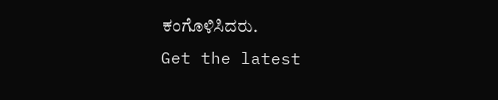ಕಂಗೊಳಿಸಿದರು.
Get the latest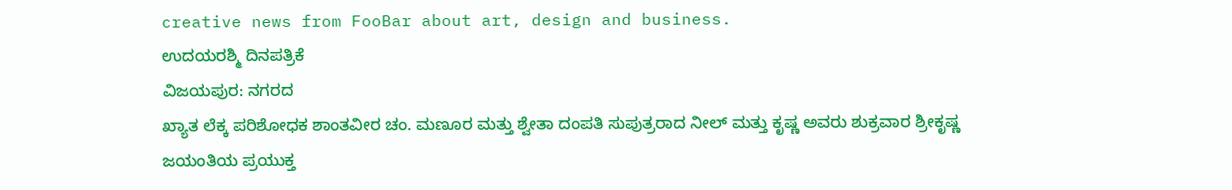creative news from FooBar about art, design and business.
ಉದಯರಶ್ಮಿ ದಿನಪತ್ರಿಕೆ
ವಿಜಯಪುರ: ನಗರದ
ಖ್ಯಾತ ಲೆಕ್ಕ ಪರಿಶೋಧಕ ಶಾಂತವೀರ ಚಂ. ಮಣೂರ ಮತ್ತು ಶ್ವೇತಾ ದಂಪತಿ ಸುಪುತ್ರರಾದ ನೀಲ್ ಮತ್ತು ಕೃಷ್ಣ ಅವರು ಶುಕ್ರವಾರ ಶ್ರೀಕೃಷ್ಣ ಜಯಂತಿಯ ಪ್ರಯುಕ್ತ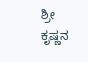ಶ್ರೀ ಕೃಷ್ಣನ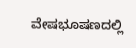ವೇಷಭೂಷಣದಲ್ಲಿ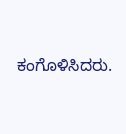ಕಂಗೊಳಿಸಿದರು.